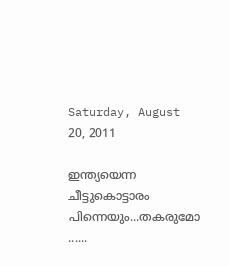Saturday, August 20, 2011

ഇന്ത്യയെന്ന ചീട്ടുകൊട്ടാരം പിന്നെയും...തകരുമോ ......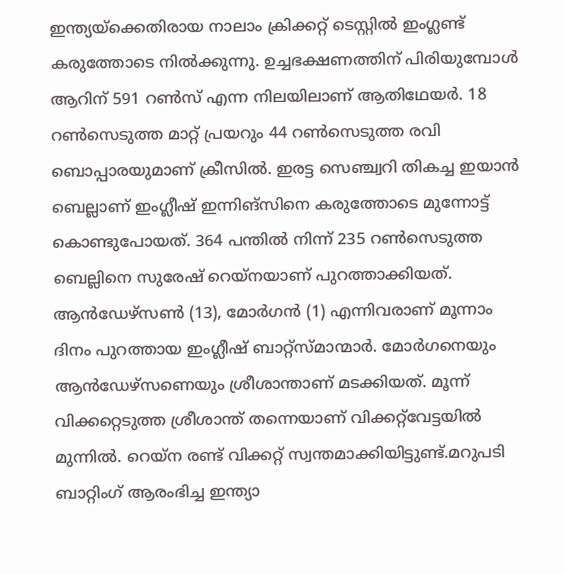ഇന്ത്യയ്‌ക്കെതിരായ നാലാം ക്രിക്കറ്റ് ടെസ്റ്റില്‍ ഇംഗ്ലണ്ട് കരുത്തോടെ നില്‍ക്കുന്നു. ഉച്ചഭക്ഷണത്തിന് പിരിയുമ്പോള്‍ ആറിന് 591 റണ്‍സ് എന്ന നിലയിലാണ് ആതിഥേയര്‍. 18 റണ്‍സെടുത്ത മാറ്റ് പ്രയറും 44 റണ്‍സെടുത്ത രവി ബൊപ്പാരയുമാണ് ക്രീസില്‍. ഇരട്ട സെഞ്ച്വറി തികച്ച ഇയാന്‍ ബെല്ലാണ് ഇംഗ്ലീഷ് ഇന്നിങ്‌സിനെ കരുത്തോടെ മുന്നോട്ട് കൊണ്ടുപോയത്. 364 പന്തില്‍ നിന്ന് 235 റണ്‍സെടുത്ത ബെല്ലിനെ സുരേഷ് റെയ്‌നയാണ് പുറത്താക്കിയത്. ആന്‍ഡേഴ്‌സണ്‍ (13), മോര്‍ഗന്‍ (1) എന്നിവരാണ് മൂന്നാം ദിനം പുറത്തായ ഇംഗ്ലീഷ് ബാറ്റ്‌സ്മാന്മാര്‍. മോര്‍ഗനെയും ആന്‍ഡേഴ്‌സണെയും ശ്രീശാന്താണ് മടക്കിയത്. മൂന്ന് വിക്കറ്റെടുത്ത ശ്രീശാന്ത് തന്നെയാണ് വിക്കറ്റ്‌വേട്ടയില്‍ മുന്നില്‍. റെയ്‌ന രണ്ട് വിക്കറ്റ് സ്വന്തമാക്കിയിട്ടുണ്ട്.മറുപടി ബാറ്റിംഗ് ആരംഭിച്ച ഇന്ത്യാ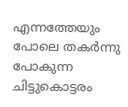എന്നത്തേയും പോലെ തകര്‍ന്നു പോകുന്ന ചിട്ടുകൊട്ടരം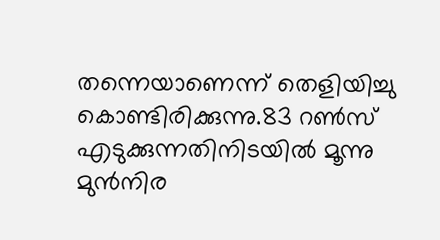തന്നെയാണെന്ന് തെളിയിച്ചു കൊണ്ടിരിക്കുന്നു.83 റണ്‍സ് എടുക്കുന്നതിനിടയില്‍ മൂന്നു മുന്‍നിര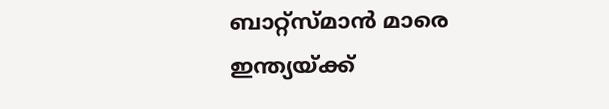ബാറ്റ്സ്മാന്‍ മാരെ ഇന്ത്യയ്ക്ക്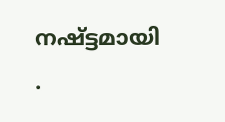നഷ്ട്ടമായി .